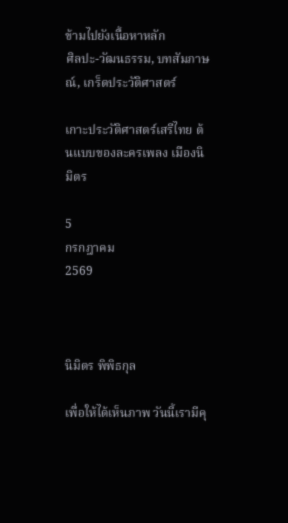ข้ามไปยังเนื้อหาหลัก
ศิลปะ-วัฒนธรรม, บทสัมภาษณ์, เกร็ดประวัติศาสตร์

เกาะประวัติศาสตร์เสรีไทย ต้นแบบของละครเพลง เมืองนิมิตร

5
กรกฎาคม
2569



นิมิตร พิพิธกุล

เพื่อให้ได้เห็นภาพ วันนี้เรามีคุ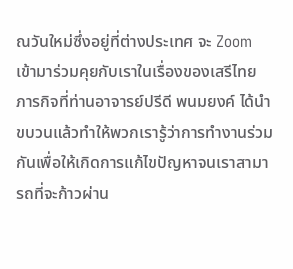ณวันใหม่ซึ่งอยู่ที่ต่างประเทศ จะ Zoom เข้ามาร่วมคุยกับเราในเรื่องของเสรีไทย ภารกิจที่ท่านอาจารย์ปรีดี พนมยงค์ ได้นำขบวนแล้วทำให้พวกเรารู้ว่าการทำงานร่วมกันเพื่อให้เกิดการแก้ไขปัญหาจนเราสามารถที่จะก้าวผ่าน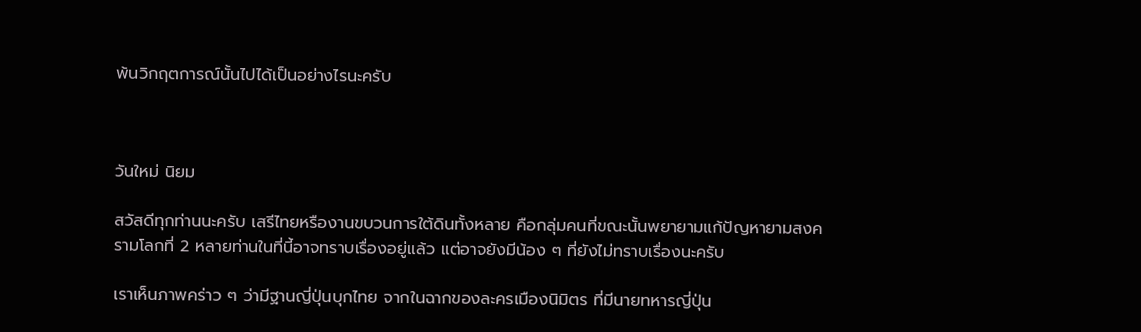พ้นวิกฤตการณ์นั้นไปได้เป็นอย่างไรนะครับ



วันใหม่ นิยม

สวัสดีทุกท่านนะครับ เสรีไทยหรืองานขบวนการใต้ดินทั้งหลาย คือกลุ่มคนที่ขณะนั้นพยายามแก้ปัญหายามสงครามโลกที่ 2 หลายท่านในที่นี้อาจทราบเรื่องอยู่แล้ว แต่อาจยังมีน้อง ๆ ที่ยังไม่ทราบเรื่องนะครับ

เราเห็นภาพคร่าว ๆ ว่ามีฐานญี่ปุ่นบุกไทย จากในฉากของละครเมืองนิมิตร ที่มีนายทหารญี่ปุ่น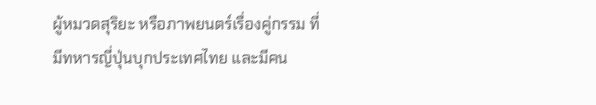ผู้หมวดสุริยะ หรือภาพยนตร์เรื่องคู่กรรม ที่มีทหารญี่ปุ่นบุกประเทศไทย และมีคน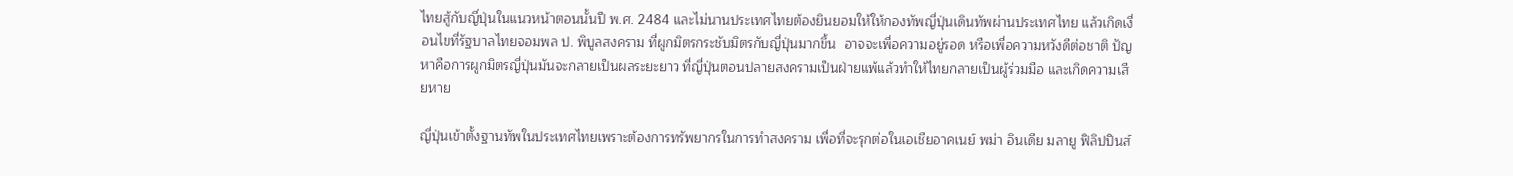ไทยสู้กับญี่ปุ่นในแนวหน้าตอนนั้นปี พ.ศ. 2484 และไม่นานประเทศไทยต้องยินยอมให้ให้กองทัพญี่ปุ่นเดินทัพผ่านประเทศไทย แล้วเกิดเงื่อนไขที่รัฐบาลไทยจอมพล ป. พิบูลสงคราม ที่ผูกมิตรกระชับมิตรกับญี่ปุ่นมากขึ้น  อาจจะเพื่อความอยู่รอด หรือเพื่อความหวังดีต่อชาติ ปัญหาคือการผูกมิตรญี่ปุ่นมันจะกลายเป็นผลระยะยาว ที่ญี่ปุ่นตอนปลายสงครามเป็นฝ่ายแพ้แล้วทำให้ไทยกลายเป็นผู้ร่วมมือ และเกิดความเสียหาย

ญี่ปุ่นเข้าตั้งฐานทัพในประเทศไทยเพราะต้องการทรัพยากรในการทำสงคราม เพื่อที่จะรุกต่อในเอเชียอาคเนย์ พม่า อินเดีย มลายู ฟิลิปปินส์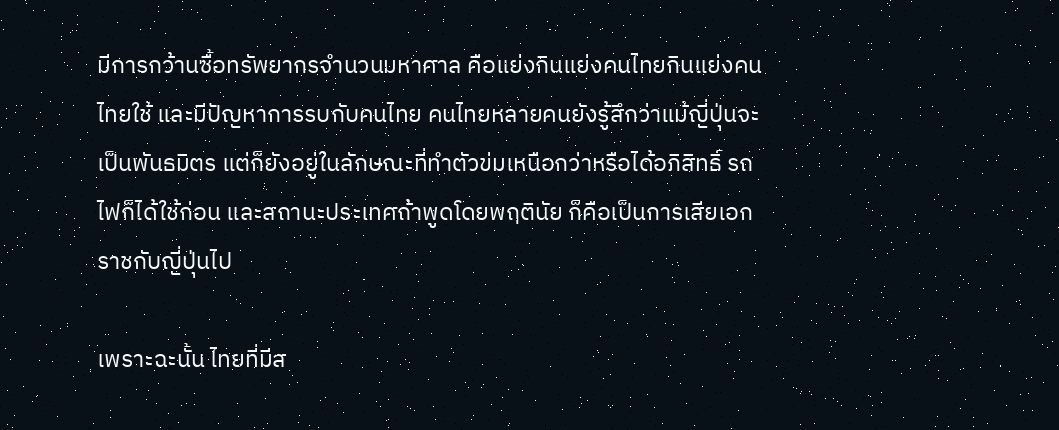มีการกว้านซื้อทรัพยากรจำนวนมหาศาล คือแย่งกินแย่งคนไทยกินแย่งคนไทยใช้ และมีปัญหาการรบกับคนไทย คนไทยหลายคนยังรู้สึกว่าแม้ญี่ปุ่นจะเป็นพันธมิตร แต่ก็ยังอยู่ในลักษณะที่ทำตัวข่มเหนือกว่าหรือได้อภิสิทธิ์ รถไฟก็ได้ใช้ก่อน และสถานะประเทศถ้าพูดโดยพฤตินัย ก็คือเป็นการเสียเอกราชกับญี่ปุ่นไป

เพราะฉะนั้น ไทยที่มีส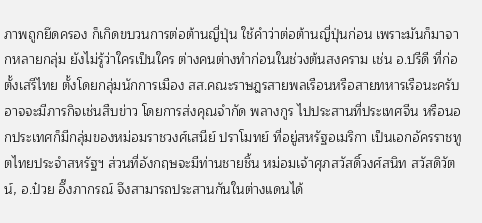ภาพถูกยึดครอง ก็เกิดขบวนการต่อต้านญี่ปุ่น ใช้คำว่าต่อต้านญี่ปุ่นก่อน เพราะมันก็มาจากหลายกลุ่ม ยังไม่รู้ว่าใครเป็นใคร ต่างคนต่างทำก่อนในช่วงต้นสงคราม เช่น อ.ปรีดี ที่ก่อตั้งเสรีไทย ตั้งโดยกลุ่มนักการเมือง สส.คณะราษฎรสายพลเรือนหรือสายทหารเรือนะครับ อาจจะมีภารกิจเช่นสืบข่าว โดยการส่งคุณจำกัด พลางกูร ไปประสานที่ประเทศจีน หรือนอกประเทศก็มีกลุ่มของหม่อมราชวงศ์เสนีย์ ปราโมทย์ ที่อยู่สหรัฐอเมริกา เป็นเอกอัครราชทูตไทยประจำสหรัฐฯ ส่วนที่อังกฤษจะมีท่านชายชิ้น หม่อมเจ้าศุภสวัสดิ์วงศ์สนิท สวัสดิวัตน์, อ.ป๋วย อึ๊งภากรณ์ จึงสามารถประสานกันในต่างแดนได้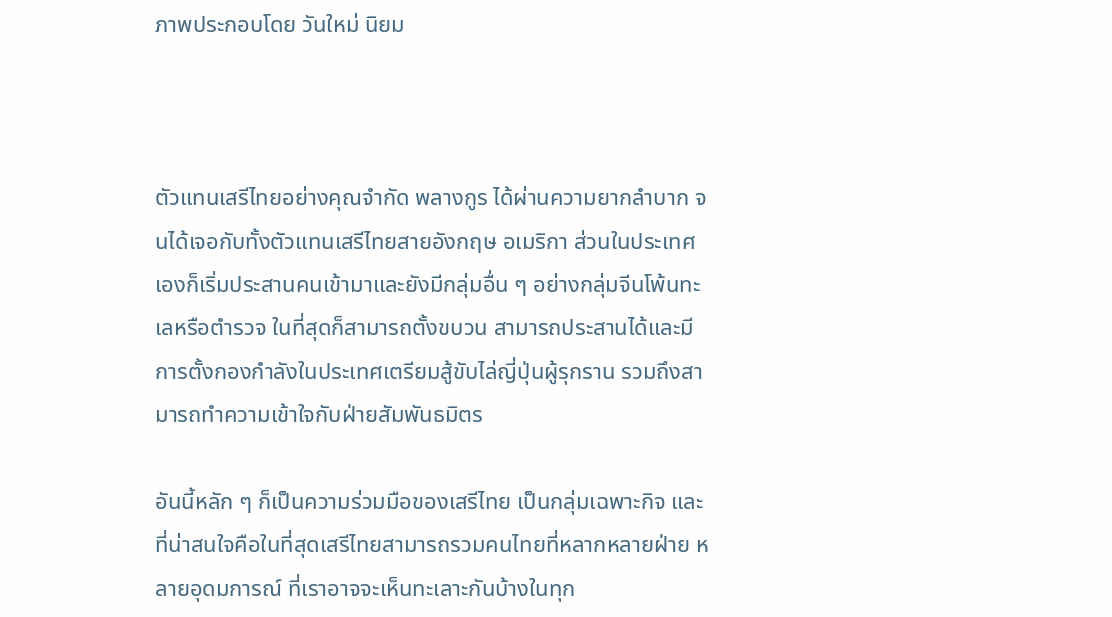ภาพประกอบโดย วันใหม่ นิยม



ตัวแทนเสรีไทยอย่างคุณจำกัด พลางกูร ได้ผ่านความยากลำบาก จนได้เจอกับทั้งตัวแทนเสรีไทยสายอังกฤษ อเมริกา ส่วนในประเทศเองก็เริ่มประสานคนเข้ามาและยังมีกลุ่มอื่น ๆ อย่างกลุ่มจีนโพ้นทะเลหรือตำรวจ ในที่สุดก็สามารถตั้งขบวน สามารถประสานได้และมีการตั้งกองกำลังในประเทศเตรียมสู้ขับไล่ญี่ปุ่นผู้รุกราน รวมถึงสามารถทำความเข้าใจกับฝ่ายสัมพันธมิตร

อันนี้หลัก ๆ ก็เป็นความร่วมมือของเสรีไทย เป็นกลุ่มเฉพาะกิจ และที่น่าสนใจคือในที่สุดเสรีไทยสามารถรวมคนไทยที่หลากหลายฝ่าย หลายอุดมการณ์ ที่เราอาจจะเห็นทะเลาะกันบ้างในทุก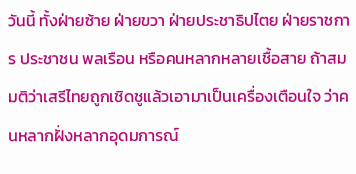วันนี้ ทั้งฝ่ายซ้าย ฝ่ายขวา ฝ่ายประชาธิปไตย ฝ่ายราชการ ประชาชน พลเรือน หรือคนหลากหลายเชื้อสาย ถ้าสมมติว่าเสรีไทยถูกเชิดชูแล้วเอามาเป็นเครื่องเตือนใจ ว่าคนหลากฝั่งหลากอุดมการณ์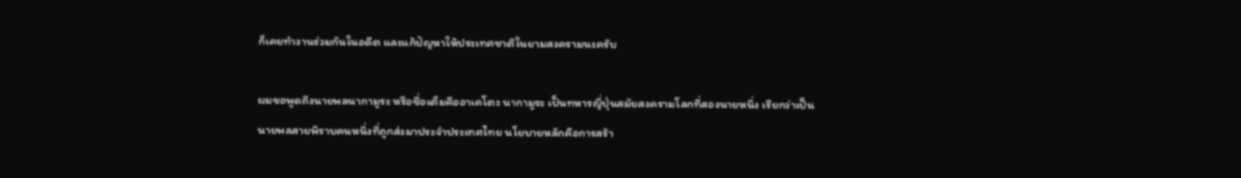ก็เคยทำงานร่วมกันในอดีต และแก้ปัญหาให้ประเทศชาติในยามสงครามนะครับ

ผมขอพูดถึงนายพลนากามูระ หรือชื่อเต็มคืออาเคโตะ นากามูระ เป็นทหารญี่ปุ่นสมัยสงครามโลกที่สองนายหนึ่ง เรียกว่าเป็นนายพลสายพิราบคนหนึ่งที่ถูกส่งมาประจำประเทศไทย นโยบายหลักคือการสร้า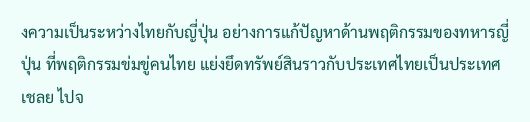งความเป็นระหว่างไทยกับญี่ปุ่น อย่างการแก้ปัญหาด้านพฤติกรรมของทหารญี่ปุ่น ที่พฤติกรรมข่มขู่คนไทย แย่งยึดทรัพย์สินราวกับประเทศไทยเป็นประเทศเชลย ไปจ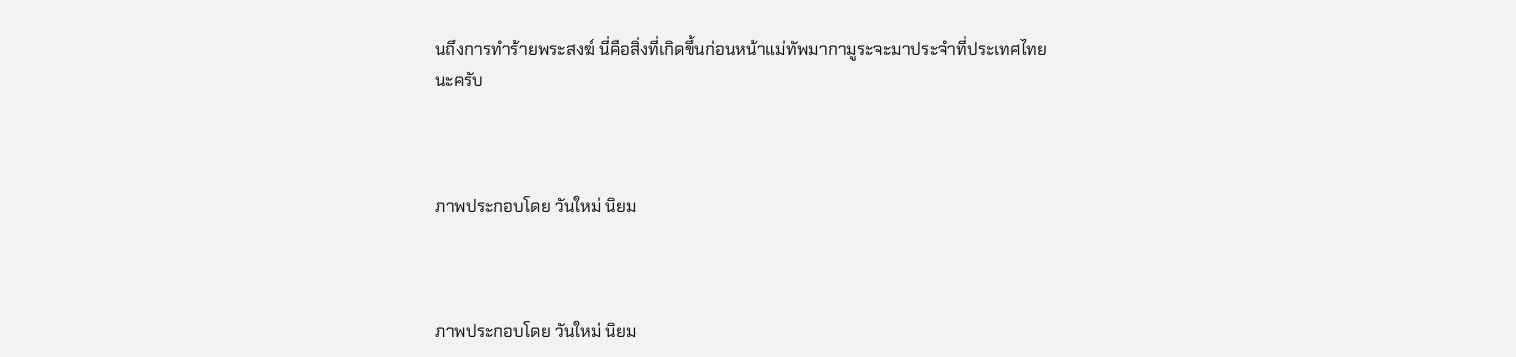นถึงการทำร้ายพระสงฆ์ นี่คือสิ่งที่เกิดขึ้นก่อนหน้าแม่ทัพมากามูระจะมาประจำที่ประเทศไทยนะครับ



ภาพประกอบโดย วันใหม่ นิยม



ภาพประกอบโดย วันใหม่ นิยม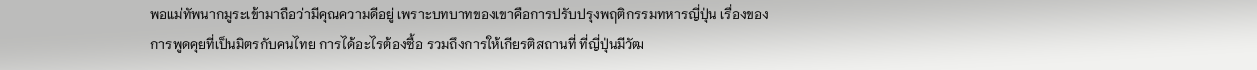พอแม่ทัพนากมูระเข้ามาถือว่ามีคุณความดีอยู่ เพราะบทบาทของเขาคือการปรับปรุงพฤติกรรมทหารญี่ปุ่น เรื่องของการพูดคุยที่เป็นมิตรกับคนไทย การได้อะไรต้องซื้อ รวมถึงการให้เกียรติสถานที่ ที่ญี่ปุ่นมีวัฒ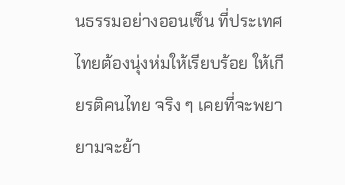นธรรมอย่างออนเซ็น ที่ประเทศไทยต้องนุ่งห่มให้เรียบร้อย ให้เกียรติคนไทย จริง ๆ เคยที่จะพยายามจะย้า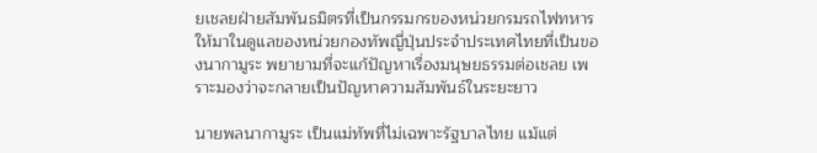ยเชลยฝ่ายสัมพันธมิตรที่เป็นกรรมกรของหน่วยกรมรถไฟทหาร ให้มาในดูแลของหน่วยกองทัพญี่ปุ่นประจำประเทศไทยที่เป็นของนากามูระ พยายามที่จะแก้ปัญหาเรื่องมนุษยธรรมต่อเชลย เพราะมองว่าจะกลายเป็นปัญหาความสัมพันธ์ในระยะยาว

นายพลนากามูระ เป็นแม่ทัพที่ไม่เฉพาะรัฐบาลไทย แม้แต่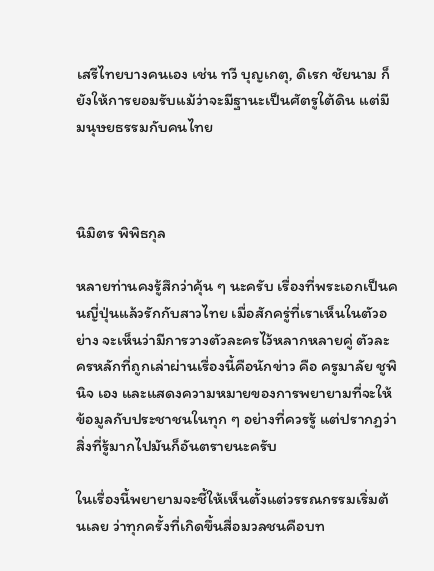เสรีไทยบางคนเอง เช่น ทวี บุญเกตุ, ดิเรก ชัยนาม ก็ยังให้การยอมรับแม้ว่าจะมีฐานะเป็นศัตรูใต้ดิน แต่มีมนุษยธรรมกับคนไทย



นิมิตร พิพิธกุล

หลายท่านคงรู้สึกว่าคุ้น ๆ นะครับ เรื่องที่พระเอกเป็นคนญี่ปุ่นแล้วรักกับสาวไทย เมื่อสักครู่ที่เราเห็นในตัวอย่าง จะเห็นว่ามีการวางตัวละครไว้หลากหลายคู่ ตัวละครหลักที่ถูกเล่าผ่านเรื่องนี้คือนักข่าว คือ ครูมาลัย ชูพินิจ เอง และแสดงความหมายของการพยายามที่จะให้ข้อมูลกับประชาชนในทุก ๆ อย่างที่ควรรู้ แต่ปรากฏว่าสิ่งที่รู้มากไปมันก็อันตรายนะครับ

ในเรื่องนี้พยายามจะชี้ให้เห็นตั้งแต่วรรณกรรมเริ่มต้นเลย ว่าทุกครั้งที่เกิดขึ้นสื่อมวลชนคือบท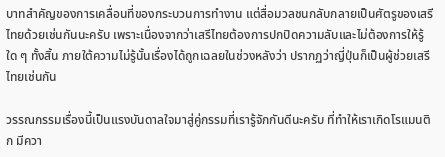บาทสำคัญของการเคลื่อนที่ของกระบวนการทำงาน แต่สื่อมวลชนกลับกลายเป็นศัตรูของเสรีไทยด้วยเช่นกันนะครับ เพราะเนื่องจากว่าเสรีไทยต้องการปกปิดความลับและไม่ต้องการให้รู้ใด ๆ ทั้งสิ้น ภายใต้ความไม่รู้นั้นเรื่องได้ถูกเฉลยในช่วงหลังว่า ปรากฏว่าญี่ปุ่นก็เป็นผู้ช่วยเสรีไทยเช่นกัน

วรรณกรรมเรื่องนี้เป็นแรงบันดาลใจมาสู่คู่กรรมที่เรารู้จักกันดีนะครับ ที่ทำให้เราเกิดโรแมนติก มีควา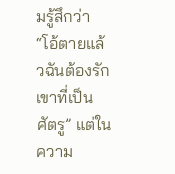มรู้สึกว่า “โอ้ตายแล้วฉันต้องรักเขาที่เป็นศัตรู” แต่ในความ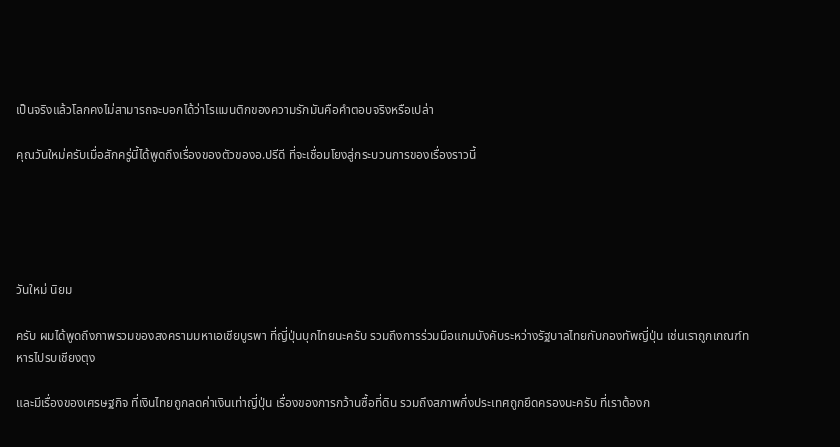เป็นจริงแล้วโลกคงไม่สามารถจะบอกได้ว่าโรแมนติกของความรักมันคือคำตอบจริงหรือเปล่า

คุณวันใหม่ครับเมื่อสักครู่นี้ได้พูดถึงเรื่องของตัวของอ.ปรีดี ที่จะเชื่อมโยงสู่กระบวนการของเรื่องราวนี้





วันใหม่ นิยม

ครับ ผมได้พูดถึงภาพรวมของสงครามมหาเอเชียบูรพา ที่ญี่ปุ่นบุกไทยนะครับ รวมถึงการร่วมมือแกมบังคับระหว่างรัฐบาลไทยกับกองทัพญี่ปุ่น เช่นเราถูกเกณฑ์ทหารไปรบเชียงตุง

และมีเรื่องของเศรษฐกิจ ที่เงินไทยถูกลดค่าเงินเท่าญี่ปุ่น เรื่องของการกว้านซื้อที่ดิน รวมถึงสภาพกึ่งประเทศถูกยึดครองนะครับ ที่เราต้องก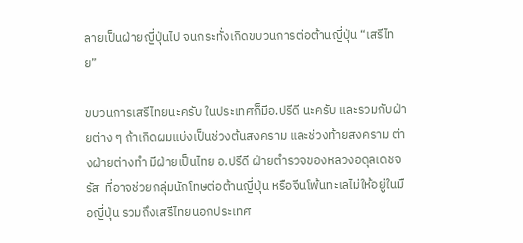ลายเป็นฝ่ายญี่ปุ่นไป จนกระทั่งเกิดขบวนการต่อต้านญี่ปุ่น “เสรีไทย”

ขบวนการเสรีไทยนะครับ ในประเทศก็มีอ.ปรีดี นะครับ และรวมกับฝ่ายต่าง ๆ ถ้าเกิดผมแบ่งเป็นช่วงต้นสงคราม และช่วงท้ายสงคราม ต่างฝ่ายต่างทำ มีฝ่ายเป็นไทย อ.ปรีดี ฝ่ายตำรวจของหลวงอดุลเดชจรัส  ที่อาจช่วยกลุ่มนักโทษต่อต้านญี่ปุ่น หรือจีนโพ้นทะเลไม่ให้อยู่ในมือญี่ปุ่น รวมถึงเสรีไทยนอกประเทศ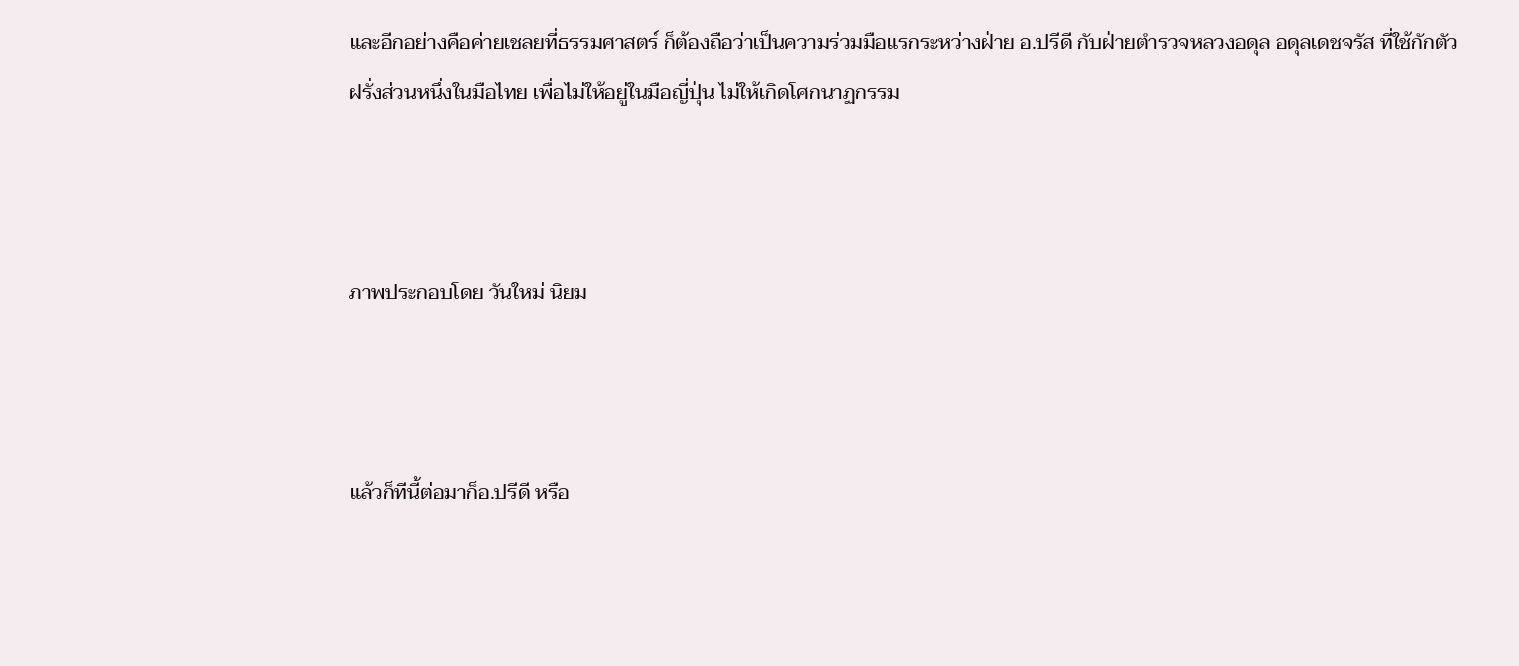และอีกอย่างคือค่ายเชลยที่ธรรมศาสตร์ ก็ต้องถือว่าเป็นความร่วมมือแรกระหว่างฝ่าย อ.ปรีดี กับฝ่ายตำรวจหลวงอดุล อดุลเดชจรัส ที่ใช้กักตัวฝรั่งส่วนหนึ่งในมือไทย เพื่อไม่ให้อยู่ในมือญี่ปุ่น ไม่ให้เกิดโศกนาฏกรรม



ภาพประกอบโดย วันใหม่ นิยม



แล้วก็ทีนี้ต่อมาก็อ.ปรีดี หรือ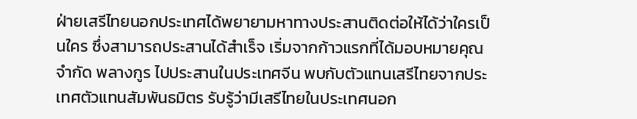ฝ่ายเสรีไทยนอกประเทศได้พยายามหาทางประสานติดต่อให้ได้ว่าใครเป็นใคร ซึ่งสามารถประสานได้สำเร็จ เริ่มจากก้าวแรกที่ได้มอบหมายคุณจำกัด พลางกูร ไปประสานในประเทศจีน พบกับตัวแทนเสรีไทยจากประเทศตัวแทนสัมพันธมิตร รับรู้ว่ามีเสรีไทยในประเทศนอก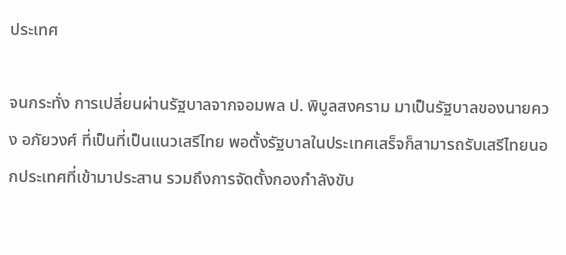ประเทศ

จนกระทั่ง การเปลี่ยนผ่านรัฐบาลจากจอมพล ป. พิบูลสงคราม มาเป็นรัฐบาลของนายควง อภัยวงศ์ ที่เป็นที่เป็นแนวเสรีไทย พอตั้งรัฐบาลในประเทศเสร็จก็สามารถรับเสรีไทยนอกประเทศที่เข้ามาประสาน รวมถึงการจัดตั้งกองกำลังขับ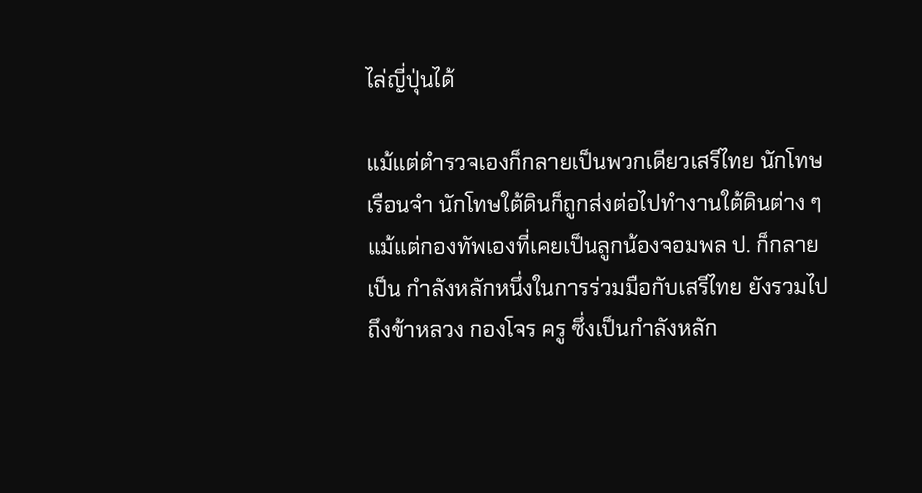ไล่ญี่ปุ่นได้

แม้แต่ตำรวจเองก็กลายเป็นพวกเดียวเสรีไทย นักโทษเรือนจำ นักโทษใต้ดินก็ถูกส่งต่อไปทำงานใต้ดินต่าง ๆ แม้แต่กองทัพเองที่เคยเป็นลูกน้องจอมพล ป. ก็กลายเป็น กำลังหลักหนึ่งในการร่วมมือกับเสรีไทย ยังรวมไปถึงข้าหลวง กองโจร ครู ซึ่งเป็นกำลังหลัก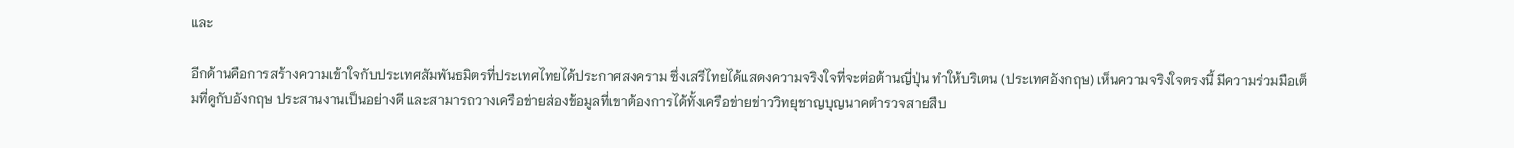และ

อีกด้านคือการสร้างความเข้าใจกับประเทศสัมพันธมิตรที่ประเทศไทยได้ประกาศสงคราม ซึ่งเสรีไทยได้แสดงความจริงใจที่จะต่อต้านญี่ปุ่น ทำให้บริเตน (ประเทศอังกฤษ) เห็นความจริงใจตรงนี้ มีความร่วมมือเต็มที่ดูกับอังกฤษ ประสานงานเป็นอย่างดี และสามารถวางเครือข่ายส่องข้อมูลที่เขาต้องการได้ทั้งเครือข่ายข่าววิทยุชาญบุญนาคตำรวจสายสืบ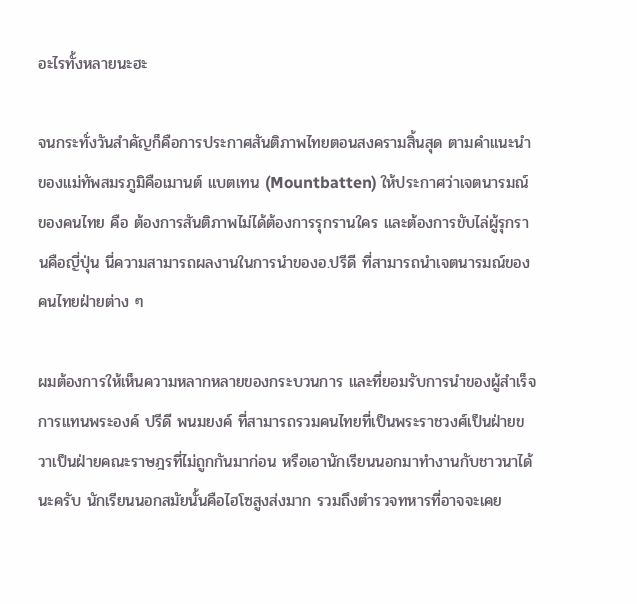อะไรทั้งหลายนะฮะ

จนกระทั่งวันสำคัญก็คือการประกาศสันติภาพไทยตอนสงครามสิ้นสุด ตามคำแนะนำของแม่ทัพสมรภูมิคือเมานต์ แบตเทน (Mountbatten) ให้ประกาศว่าเจตนารมณ์ของคนไทย คือ ต้องการสันติภาพไม่ได้ต้องการรุกรานใคร และต้องการขับไล่ผู้รุกรานคือญี่ปุ่น นี่ความสามารถผลงานในการนำของอ.ปรีดี ที่สามารถนำเจตนารมณ์ของคนไทยฝ่ายต่าง ๆ

ผมต้องการให้เห็นความหลากหลายของกระบวนการ และที่ยอมรับการนำของผู้สำเร็จการแทนพระองค์ ปรีดี พนมยงค์ ที่สามารถรวมคนไทยที่เป็นพระราชวงศ์เป็นฝ่ายขวาเป็นฝ่ายคณะราษฎรที่ไม่ถูกกันมาก่อน หรือเอานักเรียนนอกมาทำงานกับชาวนาได้นะครับ นักเรียนนอกสมัยนั้นคือไฮโซสูงส่งมาก รวมถึงตำรวจทหารที่อาจจะเคย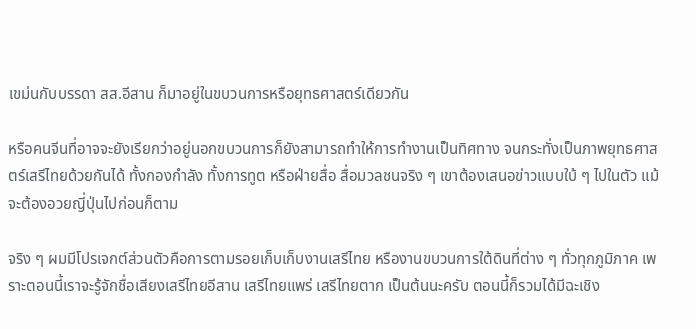เขม่นกับบรรดา สส.อีสาน ก็มาอยู่ในขบวนการหรือยุทธศาสตร์เดียวกัน

หรือคนจีนที่อาจจะยังเรียกว่าอยู่นอกขบวนการก็ยังสามารถทำให้การทำงานเป็นทิศทาง จนกระทั่งเป็นภาพยุทธศาสตร์เสรีไทยด้วยกันได้ ทั้งกองกำลัง ทั้งการทูต หรือฝ่ายสื่อ สื่อมวลชนจริง ๆ เขาต้องเสนอข่าวแบบใบ้ ๆ ไปในตัว แม้จะต้องอวยญี่ปุ่นไปก่อนก็ตาม

จริง ๆ ผมมีโปรเจกต์ส่วนตัวคือการตามรอยเก็บเก็บงานเสรีไทย หรืองานขบวนการใต้ดินที่ต่าง ๆ ทั่วทุกภูมิภาค เพราะตอนนี้เราจะรู้จักชื่อเสียงเสรีไทยอีสาน เสรีไทยแพร่ เสรีไทยตาก เป็นต้นนะครับ ตอนนี้ก็รวมได้มีฉะเชิง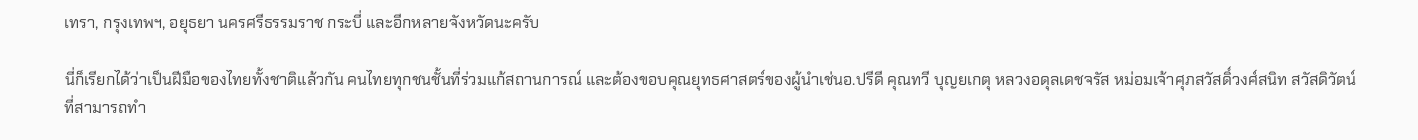เทรา, กรุงเทพฯ, อยุธยา นครศรีธรรมราช กระบี่ และอีกหลายจังหวัดนะครับ

นี่ก็เรียกได้ว่าเป็นฝีมือของไทยทั้งชาติแล้วกัน คนไทยทุกชนชั้นที่ร่วมแก้สถานการณ์ และต้องขอบคุณยุทธศาสตร์ของผู้นำเช่นอ.ปรีดี คุณทวี บุญยเกตุ หลวงอดุลเดชจรัส หม่อมเจ้าศุภสวัสดิ์วงศ์สนิท สวัสดิวัตน์ที่สามารถทำ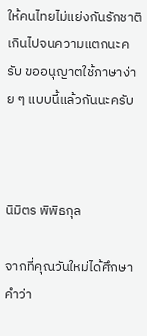ให้คนไทยไม่แย่งกันรักชาติเกินไปจนความแตกนะครับ ขออนุญาตใช้ภาษาง่าย ๆ แบบนี้แล้วกันนะครับ



นิมิตร พิพิธกุล

จากที่คุณวันใหม่ได้ศึกษา คำว่า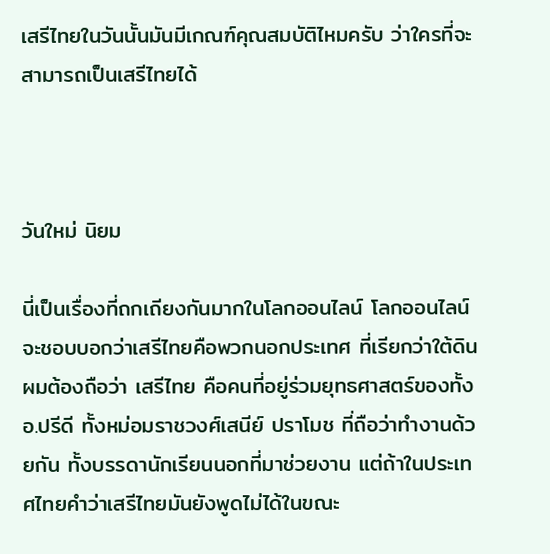เสรีไทยในวันนั้นมันมีเกณฑ์คุณสมบัติไหมครับ ว่าใครที่จะสามารถเป็นเสรีไทยได้



วันใหม่ นิยม

นี่เป็นเรื่องที่ถกเถียงกันมากในโลกออนไลน์ โลกออนไลน์จะชอบบอกว่าเสรีไทยคือพวกนอกประเทศ ที่เรียกว่าใต้ดิน ผมต้องถือว่า เสรีไทย คือคนที่อยู่ร่วมยุทธศาสตร์ของทั้งอ.ปรีดี ทั้งหม่อมราชวงศ์เสนีย์ ปราโมช ที่ถือว่าทำงานด้วยกัน ทั้งบรรดานักเรียนนอกที่มาช่วยงาน แต่ถ้าในประเทศไทยคำว่าเสรีไทยมันยังพูดไม่ได้ในขณะ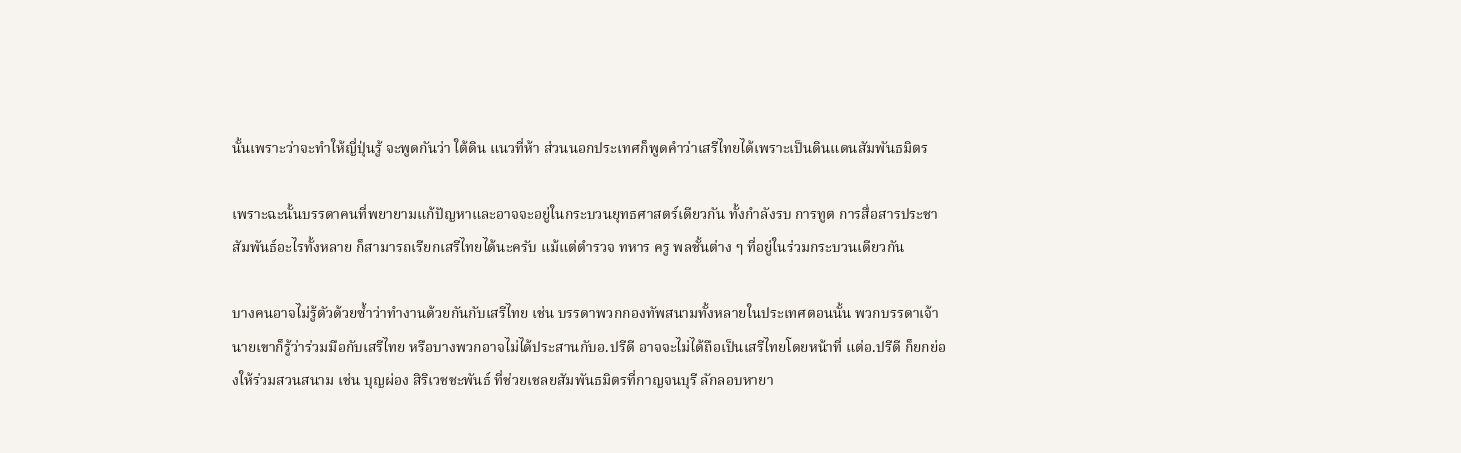นั้นเพราะว่าจะทำให้ญี่ปุ่นรู้ จะพูดกันว่า ใต้ดิน แนวที่ห้า ส่วนนอกประเทศก็พูดคำว่าเสรีไทยได้เพราะเป็นดินแดนสัมพันธมิตร

เพราะฉะนั้นบรรดาคนที่พยายามแก้ปัญหาและอาจจะอยู่ในกระบวนยุทธศาสตร์เดียวกัน ทั้งกำลังรบ การทูต การสื่อสารประชาสัมพันธ์อะไรทั้งหลาย ก็สามารถเรียกเสรีไทยได้นะครับ แม้แต่ตำรวจ ทหาร ครู พลชั้นต่าง ๆ ที่อยู่ในร่วมกระบวนเดียวกัน

บางคนอาจไม่รู้ตัวด้วยซ้ำว่าทำงานด้วยกันกับเสรีไทย เช่น บรรดาพวกกองทัพสนามทั้งหลายในประเทศตอนนั้น พวกบรรดาเจ้านายเขาก็รู้ว่าร่วมมือกับเสรีไทย หรือบางพวกอาจไม่ได้ประสานกับอ.ปรีดี อาจจะไม่ได้ถือเป็นเสรีไทยโดยหน้าที่ แต่อ.ปรีดี ก็ยกย่องให้ร่วมสวนสนาม เช่น บุญผ่อง สิริเวชชะพันธ์ ที่ช่วยเชลยสัมพันธมิตรที่กาญจนบุรี ลักลอบหายา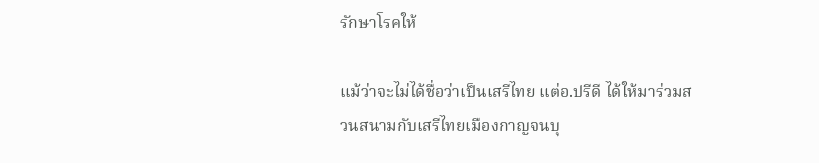รักษาโรคให้

แม้ว่าจะไม่ได้ชื่อว่าเป็นเสรีไทย แต่อ.ปรีดี ได้ให้มาร่วมสวนสนามกับเสรีไทยเมืองกาญจนบุ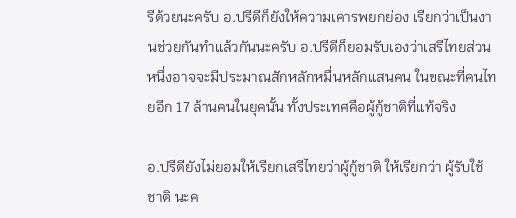รีด้วยนะครับ อ.ปรีดีก็ยังให้ความเคารพยกย่อง เรียกว่าเป็นงานช่วยกันทำแล้วกันนะครับ อ.ปรีดีก็ยอมรับเองว่าเสรีไทยส่วนหนึ่งอาจจะมีประมาณสักหลักหมื่นหลักแสนคน ในขณะที่คนไทยอีก 17 ล้านคนในยุคนั้น ทั้งประเทศคือผู้กู้ชาติที่แท้จริง

อ.ปรีดียังไม่ยอมให้เรียกเสรีไทยว่าผู้กู้ชาติ ให้เรียกว่า ผู้รับใช้ชาติ นะค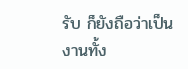รับ ก็ยังถือว่าเป็นงานทั้ง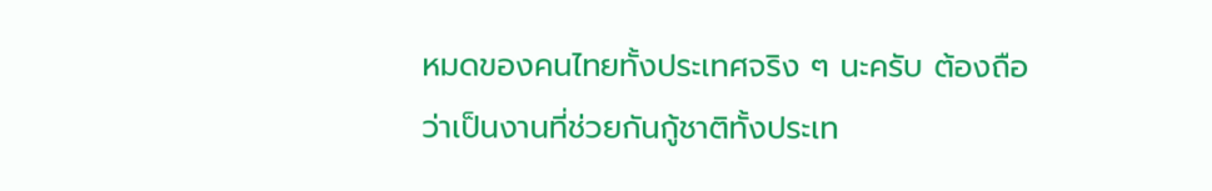หมดของคนไทยทั้งประเทศจริง ๆ นะครับ ต้องถือว่าเป็นงานที่ช่วยกันกู้ชาติทั้งประเท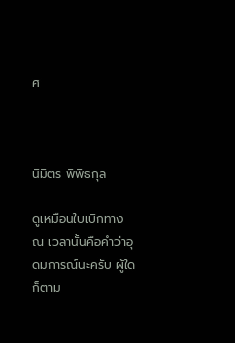ศ



นิมิตร พิพิธกุล

ดูเหมือนใบเบิกทาง ณ เวลานั้นคือคำว่าอุดมการณ์นะครับ ผู้ใดก็ตาม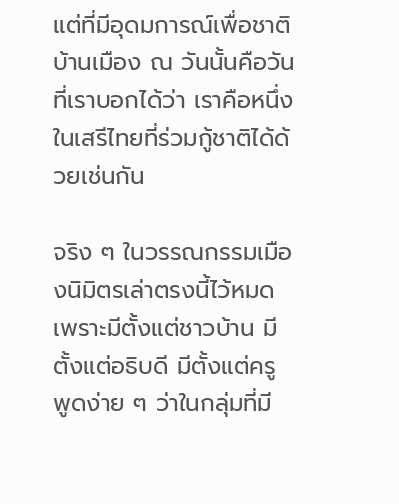แต่ที่มีอุดมการณ์เพื่อชาติบ้านเมือง ณ วันนั้นคือวันที่เราบอกได้ว่า เราคือหนึ่งในเสรีไทยที่ร่วมกู้ชาติได้ด้วยเช่นกัน

จริง ๆ ในวรรณกรรมเมืองนิมิตรเล่าตรงนี้ไว้หมด เพราะมีตั้งแต่ชาวบ้าน มีตั้งแต่อธิบดี มีตั้งแต่ครู พูดง่าย ๆ ว่าในกลุ่มที่มี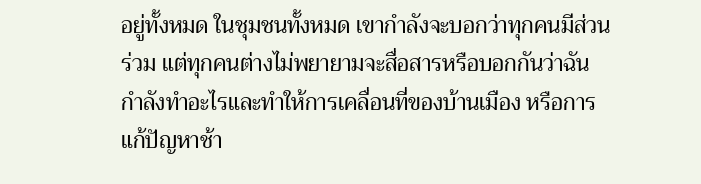อยู่ทั้งหมด ในชุมชนทั้งหมด เขากำลังจะบอกว่าทุกคนมีส่วนร่วม แต่ทุกคนต่างไม่พยายามจะสื่อสารหรือบอกกันว่าฉันกำลังทำอะไรและทำให้การเคลื่อนที่ของบ้านเมือง หรือการแก้ปัญหาช้า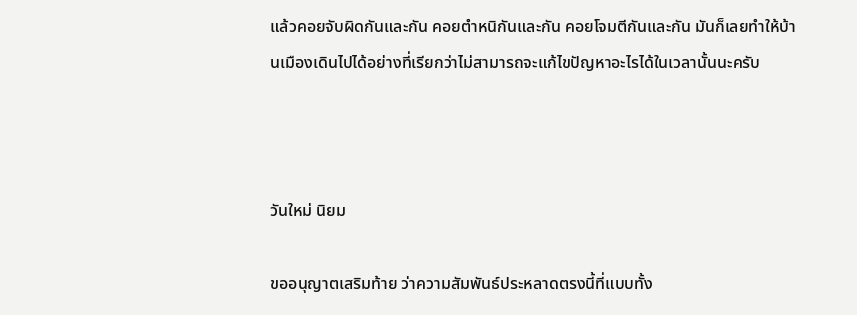แล้วคอยจับผิดกันและกัน คอยตำหนิกันและกัน คอยโจมตีกันและกัน มันก็เลยทำให้บ้านเมืองเดินไปได้อย่างที่เรียกว่าไม่สามารถจะแก้ไขปัญหาอะไรได้ในเวลานั้นนะครับ



วันใหม่ นิยม

ขออนุญาตเสริมท้าย ว่าความสัมพันธ์ประหลาดตรงนี้ที่แบบทั้ง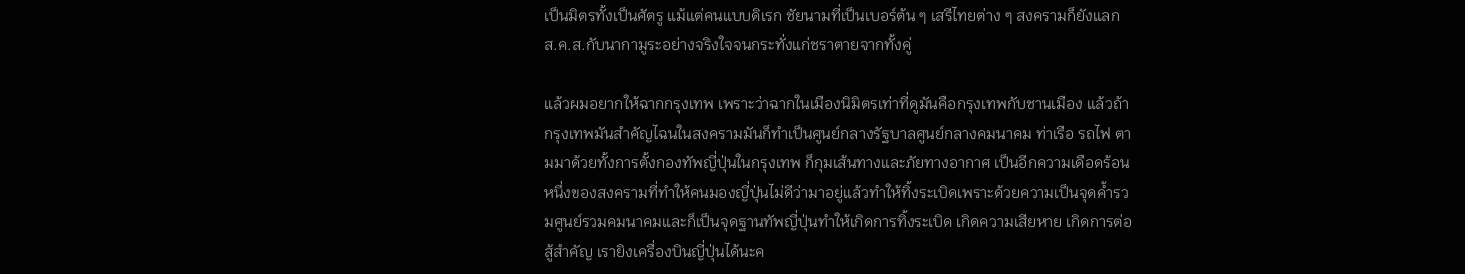เป็นมิตรทั้งเป็นศัตรู แม้แต่คนแบบดิเรก ชัยนามที่เป็นเบอร์ต้น ๆ เสรีไทยต่าง ๆ สงครามก็ยังแลกส.ค.ส.กับนากามูระอย่างจริงใจจนกระทั่งแก่ชราตายจากทั้งคู่

แล้วผมอยากให้ฉากกรุงเทพ เพราะว่าฉากในเมืองนิมิตรเท่าที่ดูมันคือกรุงเทพกับชานเมือง แล้วถ้ากรุงเทพมันสำคัญไฉนในสงครามมันก็ทำเป็นศูนย์กลางรัฐบาลศูนย์กลางคมนาคม ท่าเรือ รถไฟ ตามมาด้วยทั้งการตั้งกองทัพญี่ปุ่นในกรุงเทพ ก็กุมเส้นทางและภัยทางอากาศ เป็นอีกความเดือดร้อนหนึ่งของสงครามที่ทำให้คนมองญี่ปุ่นไม่ดีว่ามาอยู่แล้วทำให้ทิ้งระเบิดเพราะด้วยความเป็นจุดค้ำรวมศูนย์รวมคมนาคมและก็เป็นจุดฐานทัพญี่ปุ่นทำให้เกิดการทิ้งระเบิด เกิดความเสียหาย เกิดการต่อสู้สำคัญ เรายิงเครื่องบินญี่ปุ่นได้นะค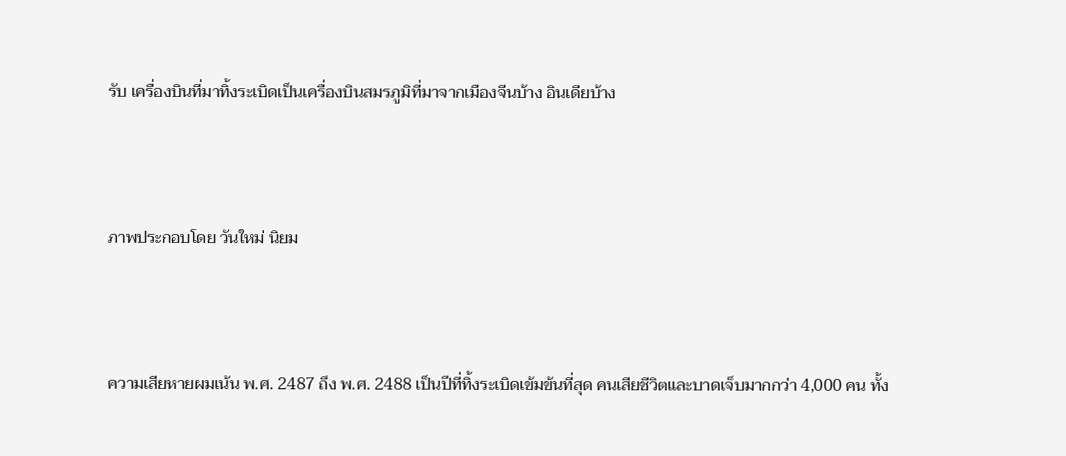รับ เครื่องบินที่มาทิ้งระเบิดเป็นเครื่องบินสมรภูมิที่มาจากเมืองจีนบ้าง อินเดียบ้าง



ภาพประกอบโดย วันใหม่ นิยม



ความเสียหายผมเน้น พ.ศ. 2487 ถึง พ.ศ. 2488 เป็นปีที่ทิ้งระเบิดเข้มข้นที่สุด คนเสียชีวิตและบาดเจ็บมากกว่า 4,000 คน ทั้ง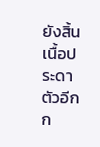ยังสิ้นเนื้อประดาตัวอีกก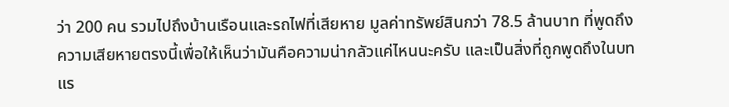ว่า 200 คน รวมไปถึงบ้านเรือนและรถไฟที่เสียหาย มูลค่าทรัพย์สินกว่า 78.5 ล้านบาท ที่พูดถึงความเสียหายตรงนี้เพื่อให้เห็นว่ามันคือความน่ากลัวแค่ไหนนะครับ และเป็นสิ่งที่ถูกพูดถึงในบทแร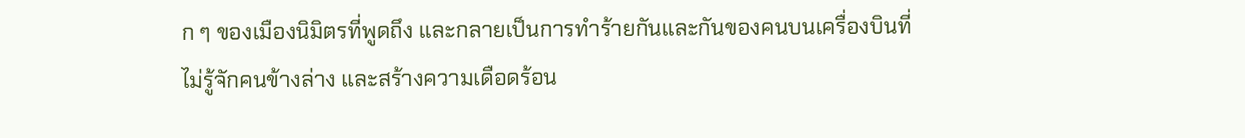ก ๆ ของเมืองนิมิตรที่พูดถึง และกลายเป็นการทำร้ายกันและกันของคนบนเครื่องบินที่ไม่รู้จักคนข้างล่าง และสร้างความเดือดร้อน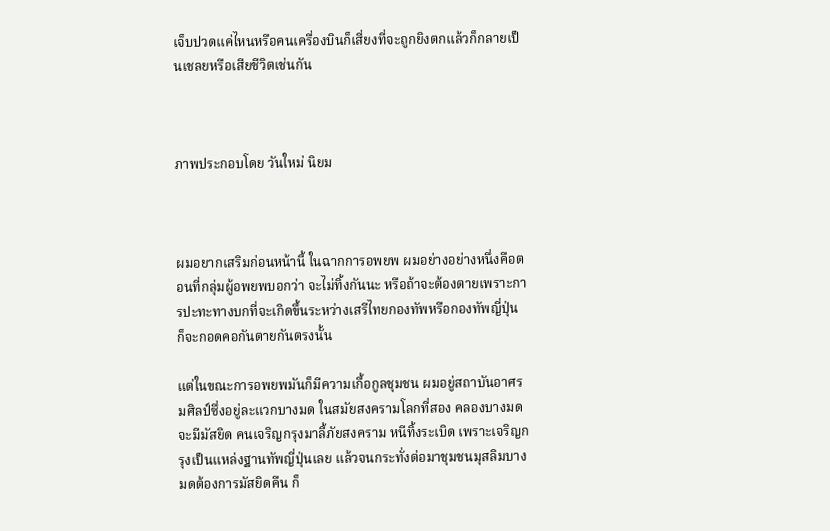เจ็บปวดแค่ไหนหรือคนเครื่องบินก็เสี่ยงที่จะถูกยิงตกแล้วก็กลายเป็นเชลยหรือเสียชีวิตเช่นกัน



ภาพประกอบโดย วันใหม่ นิยม



ผมอยากเสริมก่อนหน้านี้ ในฉากการอพยพ ผมอย่างอย่างหนึ่งคือตอนที่กลุ่มผู้อพยพบอกว่า จะไม่ทิ้งกันนะ หรือถ้าจะต้องตายเพราะการปะทะทางบกที่จะเกิดขึ้นระหว่างเสรีไทยกองทัพหรือกองทัพญี่ปุ่น ก็จะกอดคอกันตายกันตรงนั้น

แต่ในขณะการอพยพมันก็มีความเกื้อกูลชุมชน ผมอยู่สถาบันอาศรมศิลป์ซึ่งอยู่ละแวกบางมด ในสมัยสงครามโลกที่สอง คลองบางมดจะมีมัสยิด คนเจริญกรุงมาลี้ภัยสงคราม หนีทิ้งระเบิด เพราะเจริญกรุงเป็นแหล่งฐานทัพญี่ปุ่นเลย แล้วจนกระทั่งต่อมาชุมชนมุสลิมบางมดต้องการมัสยิดคืน ก็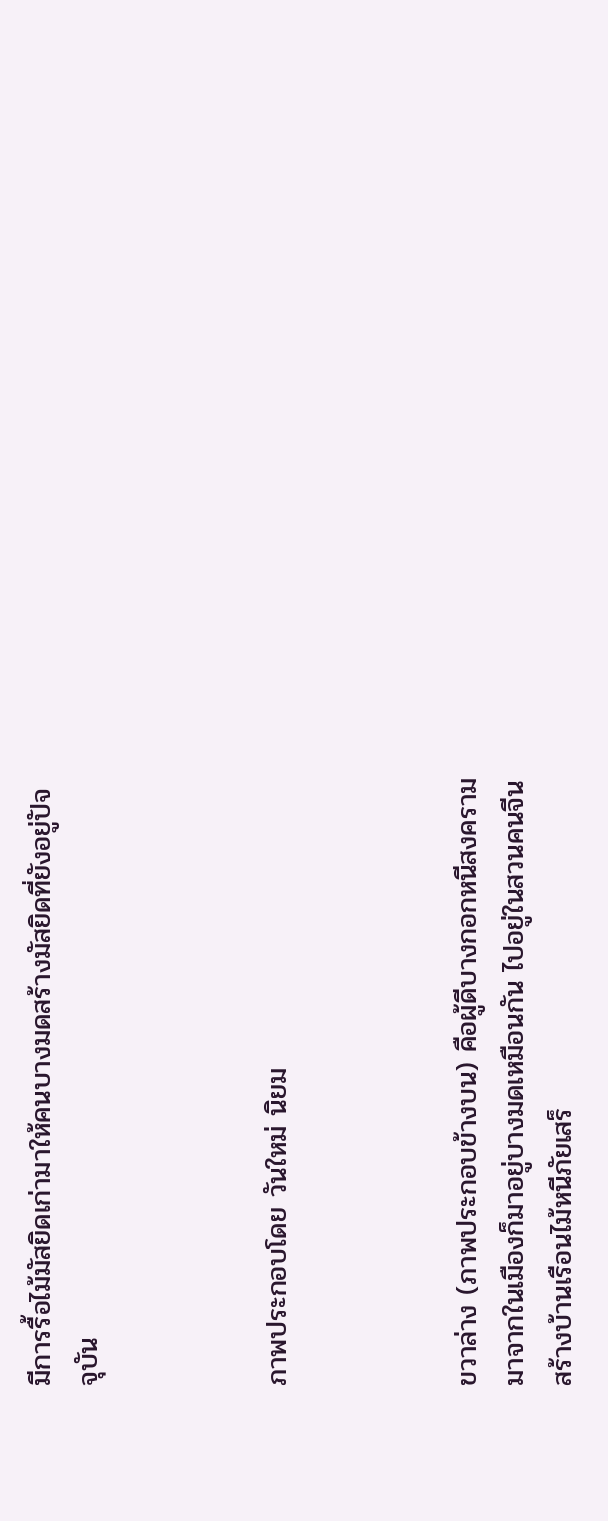มีการรื้อไม้มัสยิดเก่ามาให้คนบางมดสร้างมัสยิดที่ยังอยู่ปัจจุบัน



ภาพประกอบโดย วันใหม่ นิยม



ขวาล่าง (ภาพประกอบข้างบน) คือผู้ดีบางกอกหนีสงครามมาจากในเมืองก็มาอยู่บางมดเหมือนกัน ไปอยู่ในสวนคนจีน สร้างบ้านเรือนไม้หนีภัยเสร็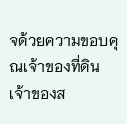จด้วยความขอบคุณเจ้าของที่ดิน เจ้าของส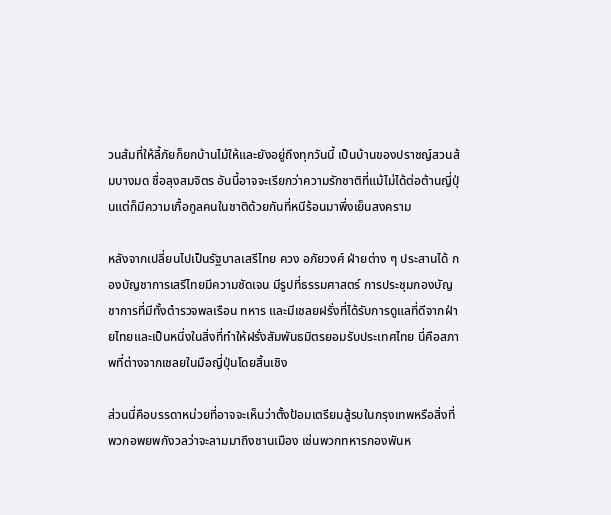วนส้มที่ให้ลี้ภัยก็ยกบ้านไม้ให้และยังอยู่ถึงทุกวันนี้ เป็นบ้านของปราชญ์สวนส้มบางมด ชื่อลุงสมจิตร อันนี้อาจจะเรียกว่าความรักชาติที่แม้ไม่ได้ต่อต้านญี่ปุ่นแต่ก็มีความเกื้อกูลคนในชาติด้วยกันที่หนีร้อนมาพึ่งเย็นสงคราม

หลังจากเปลี่ยนไปเป็นรัฐบาลเสรีไทย ควง อภัยวงศ์ ฝ่ายต่าง ๆ ประสานได้ กองบัญชาการเสรีไทยมีความชัดเจน มีรูปที่ธรรมศาสตร์ การประชุมกองบัญชาการที่มีทั้งตำรวจพลเรือน ทหาร และมีเชลยฝรั่งที่ได้รับการดูแลที่ดีจากฝ่ายไทยและเป็นหนึ่งในสิ่งที่ทำให้ฝรั่งสัมพันธมิตรยอมรับประเทศไทย นี่คือสภาพที่ต่างจากเชลยในมือญี่ปุ่นโดยสิ้นเชิง

ส่วนนี่คือบรรดาหน่วยที่อาจจะเห็นว่าตั้งป้อมเตรียมสู้รบในกรุงเทพหรือสิ่งที่พวกอพยพกังวลว่าจะลามมาถึงชานเมือง เช่นพวกทหารกองพันห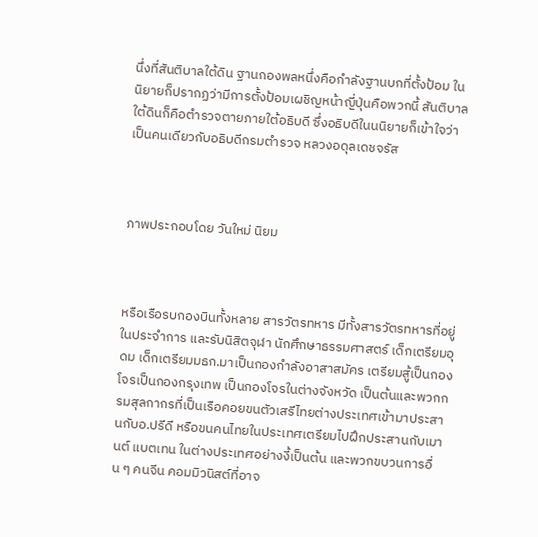นึ่งที่สันติบาลใต้ดิน ฐานกองพลหนึ่งคือกำลังฐานบกที่ตั้งป้อม ในนิยายก็ปรากฏว่ามีการตั้งป้อมเผชิญหน้าญี่ปุ่นคือพวกนี้ สันติบาลใต้ดินก็คือตำรวจตายภายใต้อธิบดี ซึ่งอธิบดีในนนิยายก็เข้าใจว่าเป็นคนเดียวกับอธิบดีกรมตำรวจ หลวงอดุลเดชจรัส



ภาพประกอบโดย วันใหม่ นิยม



หรือเรือรบกองบินทั้งหลาย สารวัตรทหาร มีทั้งสารวัตรทหารที่อยู่ในประจำการ และรับนิสิตจุฬา นักศึกษาธรรมศาสตร์ เด็กเตรียมอุดม เด็กเตรียมมธก.มาเป็นกองกำลังอาสาสมัคร เตรียมสู้เป็นกองโจรเป็นกองกรุงเทพ เป็นกองโจรในต่างจังหวัด เป็นต้นและพวกกรมสุลกากรที่เป็นเรือคอยขนตัวเสรีไทยต่างประเทศเข้ามาประสานกับอ.ปรีดี หรือขนคนไทยในประเทศเตรียมไปฝึกประสานกับเมานต์ แบตเทน ในต่างประเทศอย่างงี้เป็นต้น และพวกขบวนการอื่น ๆ คนจีน คอมมิวนิสต์ที่อาจ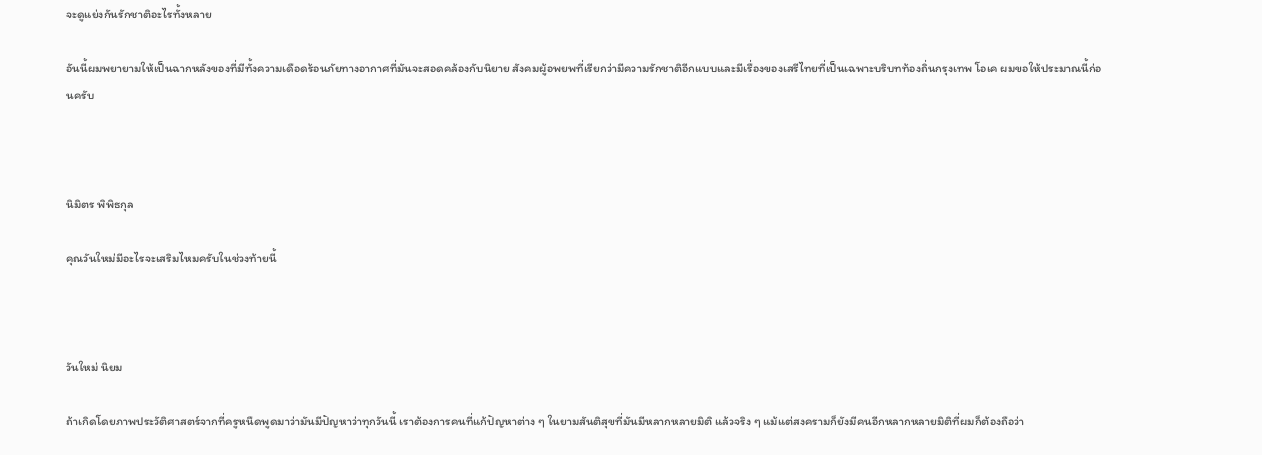จะดูแย่งกันรักชาติอะไรทั้งหลาย

อันนี้ผมพยายามให้เป็นฉากหลังของที่มีทั้งความเดือดร้อนภัยทางอากาศที่มันจะสอดคล้องกับนิยาย สังคมผู้อพยพที่เรียกว่ามีความรักชาติอีกแบบและมีเรื่องของเสรีไทยที่เป็นเฉพาะบริบทท้องถิ่นกรุงเทพ โอเค ผมขอให้ประมาณนี้ก่อนครับ



นิมิตร พิพิธกุล

คุณวันใหม่มีอะไรจะเสริมไหมครับในช่วงท้ายนี้



วันใหม่ นิยม

ถ้าเกิดโดยภาพประวัติศาสตร์จากที่ครูหนืดพูดมาว่ามันมีปัญหาว่าทุกวันนี้ เราต้องการคนที่แก้ปัญหาต่าง ๆ ในยามสันติสุขที่มันมีหลากหลายมิติ แล้วจริง ๆ แม้แต่สงครามก็ยังมีคนอีกหลากหลายมิติที่ผมก็ต้องถือว่า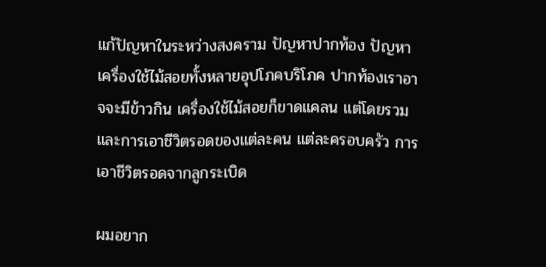แก้ปัญหาในระหว่างสงคราม ปัญหาปากท้อง ปัญหาเครื่องใช้ไม้สอยทั้งหลายอุปโภคบริโภค ปากท้องเราอาจจะมีข้าวกิน เครื่องใช้ไม้สอยก็ขาดแคลน แต่โดยรวมและการเอาชีวิตรอดของแต่ละคน แต่ละครอบครัว การเอาชีวิตรอดจากลูกระเบิด

ผมอยาก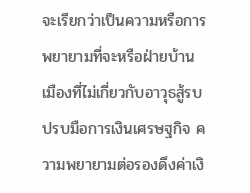จะเรียกว่าเป็นความหรือการพยายามที่จะหรือฝ่ายบ้านเมืองที่ไม่เกี่ยวกับอาวุธสู้รบปรบมือการเงินเศรษฐกิจ ความพยายามต่อรองดึงค่าเงิ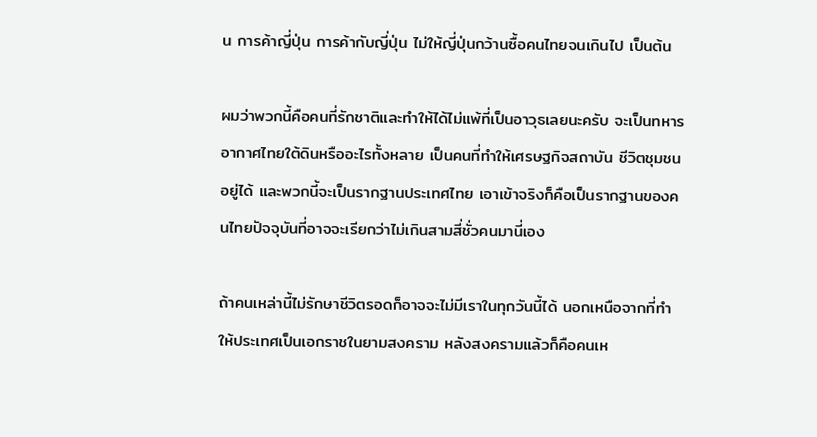น การค้าญี่ปุ่น การค้ากับญี่ปุ่น ไม่ให้ญี่ปุ่นกว้านซื้อคนไทยจนเกินไป เป็นต้น

ผมว่าพวกนี้คือคนที่รักชาติและทำให้ได้ไม่แพ้ที่เป็นอาวุธเลยนะครับ จะเป็นทหารอากาศไทยใต้ดินหรืออะไรทั้งหลาย เป็นคนที่ทำให้เศรษฐกิจสถาบัน ชีวิตชุมชนอยู่ได้ และพวกนี้จะเป็นรากฐานประเทศไทย เอาเข้าจริงก็คือเป็นรากฐานของคนไทยปัจจุบันที่อาจจะเรียกว่าไม่เกินสามสี่ชั่วคนมานี่เอง

ถ้าคนเหล่านี้ไม่รักษาชีวิตรอดก็อาจจะไม่มีเราในทุกวันนี้ได้ นอกเหนือจากที่ทำให้ประเทศเป็นเอกราชในยามสงคราม หลังสงครามแล้วก็คือคนเห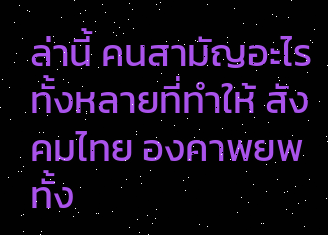ล่านี้ คนสามัญอะไรทั้งหลายที่ทำให้ สังคมไทย องคาพยพทั้ง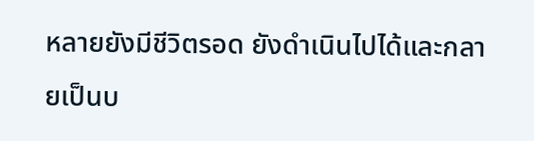หลายยังมีชีวิตรอด ยังดำเนินไปได้และกลายเป็นบ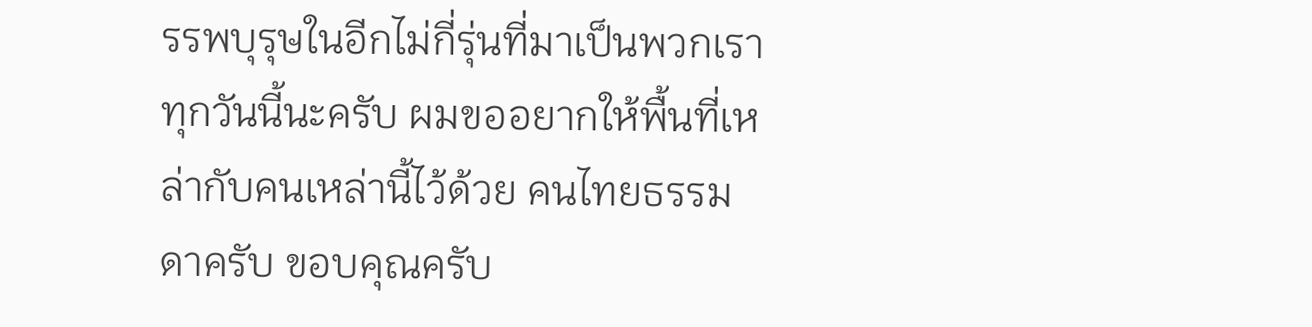รรพบุรุษในอีกไม่กี่รุ่นที่มาเป็นพวกเราทุกวันนี้นะครับ ผมขออยากให้พื้นที่เหล่ากับคนเหล่านี้ไว้ด้วย คนไทยธรรมดาครับ ขอบคุณครับ